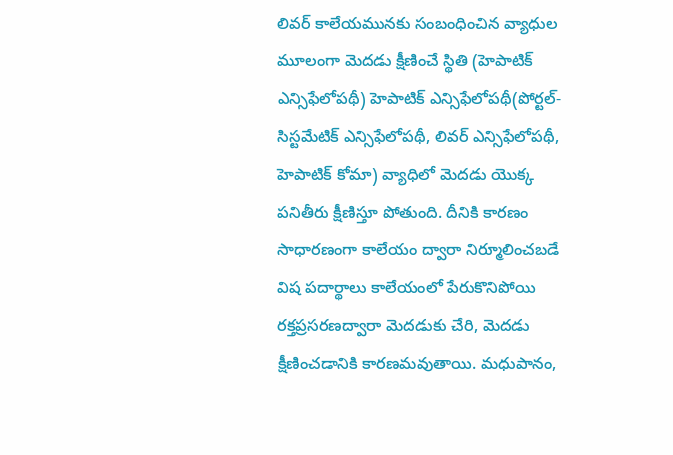లివర్ కాలేయమునకు సంబంధించిన వ్యాధుల మూలంగా మెదడు క్షీణించే స్థితి (హెపాటిక్ ఎన్సిఫేలోపథీ) హెపాటిక్ ఎన్సిఫేలోపథీ(పోర్టల్-సిస్టమేటిక్ ఎన్సిఫేలోపథీ, లివర్ ఎన్సిఫేలోపథీ, హెపాటిక్ కోమా) వ్యాధిలో మెదడు యొక్క పనితీరు క్షీణిస్తూ పోతుంది. దీనికి కారణం సాధారణంగా కాలేయం ద్వారా నిర్మూలించబడే విష పదార్థాలు కాలేయంలో పేరుకొనిపోయి రక్తప్రసరణద్వారా మెదడుకు చేరి, మెదడు క్షీణించడానికి కారణమవుతాయి. మధుపానం,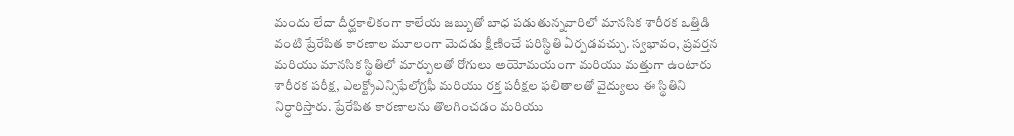మందు లేదా దీర్ఘకాలికంగా కాలేయ జబ్బుతో బాధ పడుతున్నవారిలో మానసిక శారీరక ఒత్తిడి వంటి ప్రేరేపిత కారణాల మూలంగా మెదడు క్షీణించే పరిస్థితి ఏర్పడవచ్చు. స్వభావం, ప్రవర్తన మరియు మానసిక స్థితిలో మార్పులతో రోగులు అయోమయంగా మరియు మత్తుగా ఉంటారు శారీరక పరీక్ష, ఎలక్ట్రోఎన్సిఫేలోగ్రఫీ మరియు రక్త పరీక్షల ఫలితాలతో వైద్యులు ఈ స్థితిని నిర్ధారిస్తారు. ప్రేరేపిత కారణాలను తొలగించడం మరియు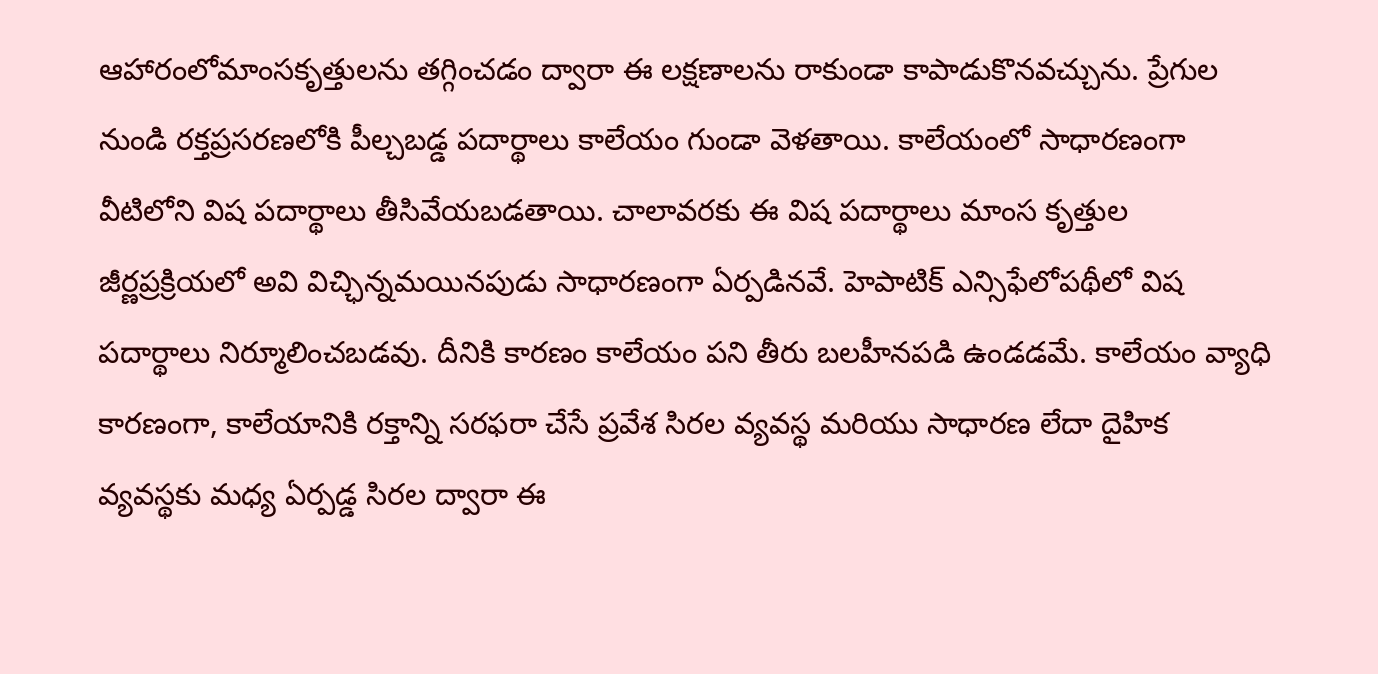ఆహారంలోమాంసకృత్తులను తగ్గించడం ద్వారా ఈ లక్షణాలను రాకుండా కాపాడుకొనవచ్చును. ప్రేగుల నుండి రక్తప్రసరణలోకి పీల్చబడ్డ పదార్థాలు కాలేయం గుండా వెళతాయి. కాలేయంలో సాధారణంగా వీటిలోని విష పదార్థాలు తీసివేయబడతాయి. చాలావరకు ఈ విష పదార్థాలు మాంస కృత్తుల జీర్ణప్రక్రియలో అవి విచ్ఛిన్నమయినపుడు సాధారణంగా ఏర్పడినవే. హెపాటిక్ ఎన్సిఫేలోపథీలో విష పదార్థాలు నిర్మూలించబడవు. దీనికి కారణం కాలేయం పని తీరు బలహీనపడి ఉండడమే. కాలేయం వ్యాధి కారణంగా, కాలేయానికి రక్తాన్ని సరఫరా చేసే ప్రవేశ సిరల వ్యవస్థ మరియు సాధారణ లేదా దైహిక వ్యవస్థకు మధ్య ఏర్పడ్డ సిరల ద్వారా ఈ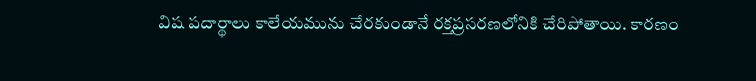విష పదార్థాలు కాలేయమును చేరకుండానే రక్తప్రసరణలోనికి చేరిపోతాయి. కారణం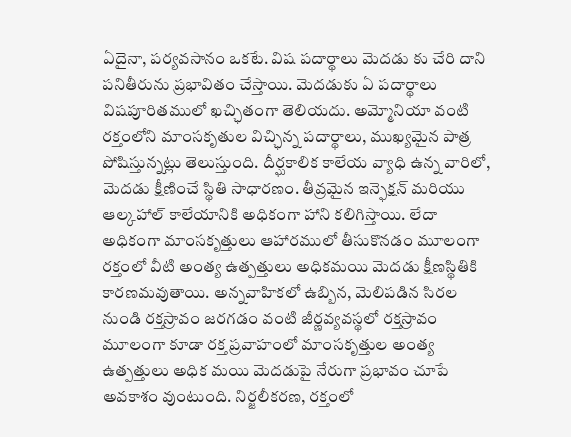ఏదైనా, పర్యవసానం ఒకటే. విష పదార్థాలు మెదడు కు చేరి దాని పనితీరును ప్రభావితం చేస్తాయి. మెదడుకు ఏ పదార్థాలు విషపూరితములో ఖచ్ఛితంగా తెలియదు. అమ్మోనియా వంటి రక్తంలోని మాంసకృతుల విచ్ఛిన్న పదార్థాలు, ముఖ్యమైన పాత్ర పోషిస్తున్నట్లు తెలుస్తుంది. దీర్ఘకాలిక కాలేయ వ్యాధి ఉన్న వారిలో, మెదడు క్షీణించే స్థితి సాధారణం. తీవ్రమైన ఇన్ఫెక్షన్ మరియు ఆల్కహాల్ కాలేయానికి అధికంగా హాని కలిగిస్తాయి. లేదా అధికంగా మాంసకృత్తులు ఆహారములో తీసుకొనడం మూలంగా రక్తంలో వీటి అంత్య ఉత్పత్తులు అధికమయి మెదడు క్షీణస్థితికి కారణమవుతాయి. అన్నవాహికలో ఉబ్బిన, మెలిపడిన సిరల నుండి రక్తస్రావం జరగడం వంటి జీర్ణవ్యవస్థలో రక్తస్రావం మూలంగా కూడా రక్త ప్రవాహంలో మాంసకృత్తుల అంత్య ఉత్పత్తులు అధిక మయి మెదడుపై నేరుగా ప్రభావం చూపే అవకాశం వుంటుంది. నిర్జలీకరణ, రక్తంలో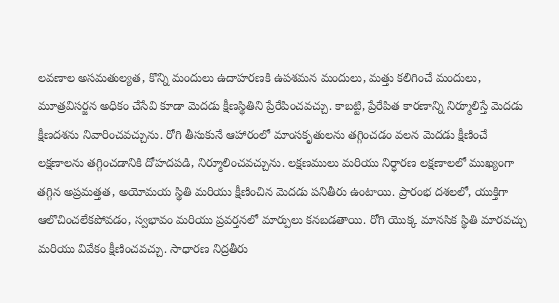లవణాల అసమతుల్యత, కొన్ని మందులు ఉదాహరణకి ఉపశమన మందులు, మత్తు కలిగించే మందులు, మూత్రవిసర్జన అధికం చేసేవి కూడా మెదడు క్షీణస్థితిని ప్రేరేపించవచ్చు. కాబట్టి, ప్రేరేపిత కారణాన్ని నిర్మూలిస్తే మెదడు క్షీణదశను నివారించవచ్చును. రోగి తీసుకునే ఆహారంలో మాంసకృతులను తగ్గించడం వలన మెదడు క్షీణించే లక్షణాలను తగ్గించడానికి దోహదపడి, నిర్మూలించవచ్చును. లక్షణములు మరియు నిర్ధారణ లక్షణాలలో ముఖ్యంగా తగ్గిన అప్రమత్తత, అయోమయ స్థితి మరియు క్షీణించిన మెదడు పనితీరు ఉంటాయి. ప్రారంభ దశలలో, యుక్తిగా ఆలొచించలేకపోవడం, స్వభావం మరియు ప్రవర్తనలో మార్పులు కనబడతాయి. రోగి యొక్క మానసిక స్థితి మారవచ్చు మరియు వివేకం క్షీణించవచ్చు. సాధారణ నిద్రతీరు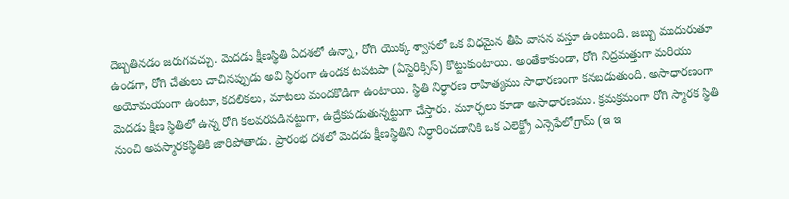దెబ్బతినడం జరుగవచ్చు. మెదడు క్షీణస్థితి ఏదశలో ఉన్నా, రోగి యొక్క శ్వాసలో ఒక విధమైన తీపి వాసన వస్తూ ఉంటుంది. జబ్బు ముదురుతూ ఉండగా, రోగి చేతులు చాచినప్పుడు అవి స్థిరంగా ఉండక టపటపా (ఏస్టెరిక్సిస్) కొట్టుకుంటాయి. అంతేకాకుండా, రోగి నిద్రమత్తుగా మరియు అయోమయంగా ఉంటూ, కదలికలు, మాటలు మందకొడిగా ఉంటాయి. స్థితి నిర్ధారణ రాహిత్యము సాధారణంగా కనబడుతుంది. అసాధారణంగా మెదడు క్షీణ స్థితిలో ఉన్న రోగి కలవరపడినట్టుగా, ఉద్రేకపడుతున్నట్టుగా చేస్తారు. మూర్ఛలు కూడా అసాధారణము. క్రమక్రమంగా రోగి స్మారక స్థితి నుంచి అపస్మారకస్థితికి జారిపోతాడు. ప్రారంభ దశలో మెదడు క్షీణస్థితిని నిర్ధారించడానికి ఒక ఎలెక్ట్రో ఎన్సెఫేలోగ్రామ్ (ఇ ఇ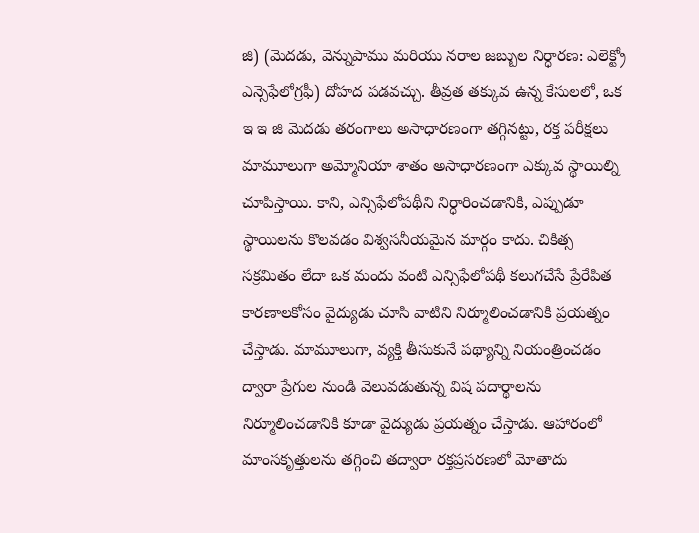జి) (మెదడు, వెన్నుపాము మరియు నరాల జబ్బుల నిర్ధారణ: ఎలెక్ట్రో ఎన్సెఫేలోగ్రఫీ) దోహద పడవచ్చు. తీవ్రత తక్కువ ఉన్న కేసులలో, ఒక ఇ ఇ జి మెదడు తరంగాలు అసాధారణంగా తగ్గినట్టు, రక్త పరీక్షలు మామూలుగా అమ్మోనియా శాతం అసాధారణంగా ఎక్కువ స్థాయిల్ని చూపిస్తాయి. కాని, ఎన్సిఫేలోపథీని నిర్ధారించడానికి, ఎప్పుడూ స్థాయిలను కొలవడం విశ్వసనీయమైన మార్గం కాదు. చికిత్స సక్రమితం లేదా ఒక మందు వంటి ఎన్సిఫేలోపథీ కలుగచేసే ప్రేరేపిత కారణాలకోసం వైద్యుడు చూసి వాటిని నిర్మూలించడానికి ప్రయత్నం చేస్తాడు. మామూలుగా, వ్యక్తి తీసుకునే పథ్యాన్ని నియంత్రించడం ద్వారా ప్రేగుల నుండి వెలువడుతున్న విష పదార్థాలను నిర్మూలించడానికి కూడా వైద్యుడు ప్రయత్నం చేస్తాడు. ఆహారంలో మాంసకృత్తులను తగ్గించి తద్వారా రక్తప్రసరణలో మోతాదు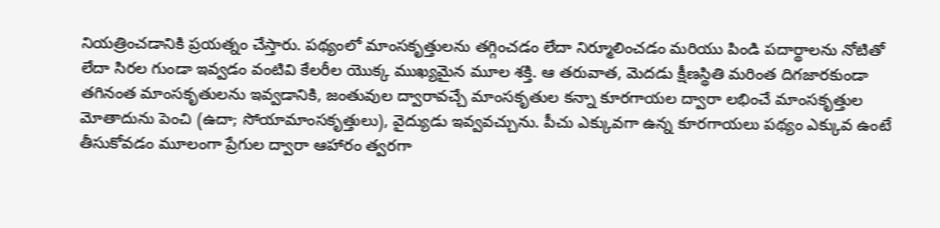నియత్రించడానికి ప్రయత్నం చేస్తారు. పథ్యంలో మాంసకృత్తులను తగ్గించడం లేదా నిర్మూలించడం మరియు పిండి పదార్థాలను నోటితో లేదా సిరల గుండా ఇవ్వడం వంటివి కేలరీల యొక్క ముఖ్యమైన మూల శక్తి. ఆ తరువాత, మెదడు క్షీణస్థితి మరింత దిగజారకుండా తగినంత మాంసకృతులను ఇవ్వడానికి, జంతువుల ద్వారావచ్చే మాంసకృతుల కన్నా కూరగాయల ద్వారా లభించే మాంసకృత్తుల మోతాదును పెంచి (ఉదా; సోయామాంసకృత్తులు), వైద్యుడు ఇవ్వవచ్చును. పీచు ఎక్కువగా ఉన్న కూరగాయలు పథ్యం ఎక్కువ ఉంటే తీసుకోవడం మూలంగా ప్రేగుల ద్వారా ఆహారం త్వరగా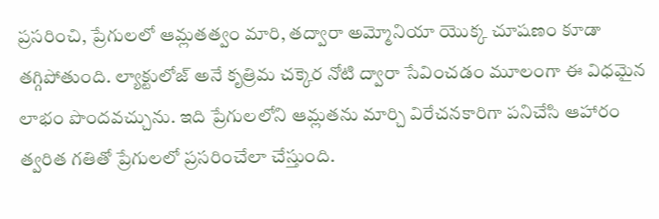ప్రసరించి, ప్రేగులలో ఆమ్లతత్వం మారి, తద్వారా అమ్మోనియా యొక్క చూషణం కూడా తగ్గిపోతుంది. ల్యాక్టులోజ్ అనే కృత్రిమ చక్కెర నోటి ద్వారా సేవించడం మూలంగా ఈ విధమైన లాభం పొందవచ్చును. ఇది ప్రేగులలోని ఆమ్లతను మార్చి విరేచనకారిగా పనిచేసి ఆహారం త్వరిత గతితో ప్రేగులలో ప్రసరించేలా చేస్తుంది.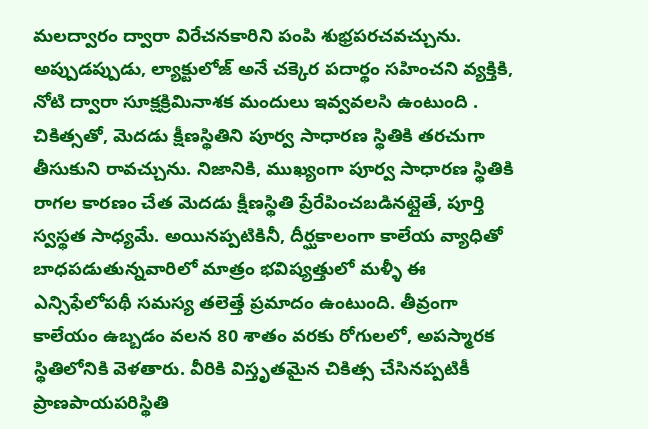మలద్వారం ద్వారా విరేచనకారిని పంపి శుభ్రపరచవచ్చును. అప్పుడప్పుడు, ల్యాక్టులోజ్ అనే చక్కెర పదార్థం సహించని వ్యక్తికి, నోటి ద్వారా సూక్షక్రిమినాశక మందులు ఇవ్వవలసి ఉంటుంది . చికిత్సతో, మెదడు క్షీణస్థితిని పూర్వ సాధారణ స్థితికి తరచుగా తీసుకుని రావచ్చును. నిజానికి, ముఖ్యంగా పూర్వ సాధారణ స్థితికి రాగల కారణం చేత మెదడు క్షీణస్థితి ప్రేరేపించబడినట్లైతే, పూర్తి స్వస్థత సాధ్యమే. అయినప్పటికినీ, దీర్ఘకాలంగా కాలేయ వ్యాధితో బాధపడుతున్నవారిలో మాత్రం భవిష్యత్తులో మళ్ళీ ఈ ఎన్సిఫేలోపథీ సమస్య తలెత్తే ప్రమాదం ఉంటుంది. తీవ్రంగా కాలేయం ఉబ్బడం వలన 80 శాతం వరకు రోగులలో, అపస్మారక స్థితిలోనికి వెళతారు. వీరికి విస్తృతమైన చికిత్స చేసినప్పటికీ ప్రాణపాయపరిస్థితి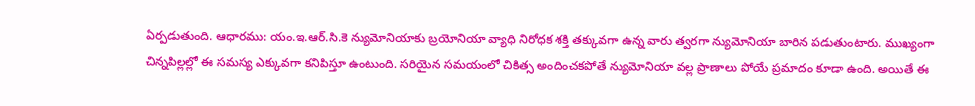ఏర్పడుతుంది. ఆధారము: యం.ఇ.ఆర్.సి.కె న్యుమోనియాకు బ్రయోనియా వ్యాధి నిరోధక శక్తి తక్కువగా ఉన్న వారు త్వరగా న్యుమోనియా బారిన పడుతుంటారు. ముఖ్యంగా చిన్నపిల్లల్లో ఈ సమస్య ఎక్కువగా కనిపిస్తూ ఉంటుంది. సరియైన సమయంలో చికిత్స అందించకపోతే న్యుమోనియా వల్ల ప్రాణాలు పోయే ప్రమాదం కూడా ఉంది. అయితే ఈ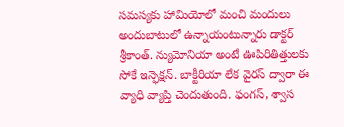సమస్యకు హామియోలో మంచి మందులు అందుబాటులో ఉన్నాయంటున్నారు డాక్టర్ శ్రీకాంత్. న్యుమోనియా అంటే ఊపిరితిత్తులకు సోకే ఇన్ఫెక్షన్. బాక్టీరియా లేక వైరస్ ద్వారా ఈ వ్యాధి వ్యాప్తి చెందుతుంది. ఫంగస్, శ్వాస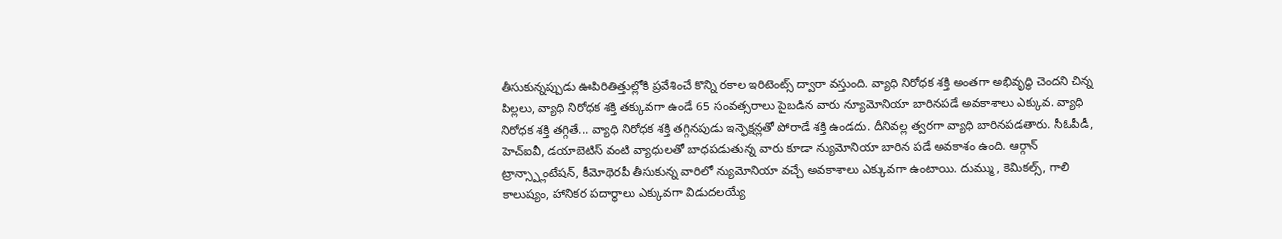తీసుకున్నప్పుడు ఊపిరితిత్తుల్లోకి ప్రవేశించే కొన్ని రకాల ఇరిటెంట్స్ ద్వారా వస్తుంది. వ్యాధి నిరోధక శక్తి అంతగా అభివృద్ధి చెందని చిన్న పిల్లలు, వ్యాధి నిరోధక శక్తి తక్కువగా ఉండే 65 సంవత్సరాలు పైబడిన వారు న్యూమోనియా బారినపడే అవకాశాలు ఎక్కువ. వ్యాధి నిరోధక శక్తి తగ్గితే... వ్యాధి నిరోధక శక్తి తగ్గినపుడు ఇన్ఫెక్షన్లతో పోరాడే శక్తి ఉండదు. దీనివల్ల త్వరగా వ్యాధి బారినపడతారు. సీఓపీడీ, హెచ్ఐవీ, డయాబెటిస్ వంటి వ్యాధులతో బాధపడుతున్న వారు కూడా న్యుమోనియా బారిన పడే అవకాశం ఉంది. ఆర్గాన్ ట్రాన్స్ప్లాంటేషన్, కీమోథెరపీ తీసుకున్న వారిలో న్యుమోనియా వచ్చే అవకాశాలు ఎక్కువగా ఉంటాయి. దుమ్ము, కెమికల్స్, గాలి కాలుష్యం, హానికర పదార్థాలు ఎక్కువగా విడుదలయ్యే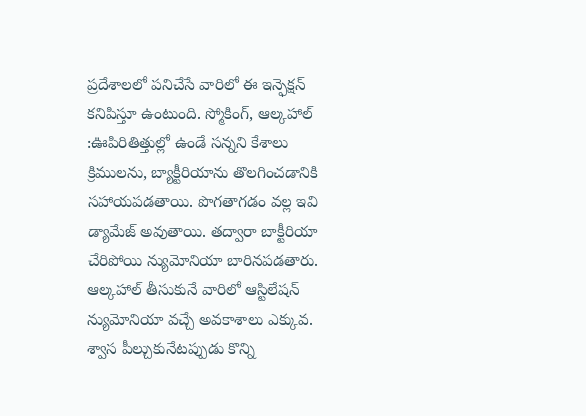ప్రదేశాలలో పనిచేసే వారిలో ఈ ఇన్ఫెక్షన్ కనిపిస్తూ ఉంటుంది. స్మోకింగ్, ఆల్కహాల్ :ఊపిరితిత్తుల్లో ఉండే సన్నని కేశాలు క్రిములను, బ్యాక్టీరియాను తొలగించడానికి సహాయపడతాయి. పొగతాగడం వల్ల ఇవి డ్యామేజ్ అవుతాయి. తద్వారా బాక్టీరియా చేరిపోయి న్యుమోనియా బారినపడతారు. ఆల్కహాల్ తీసుకునే వారిలో ఆస్టిలేషన్ న్యుమోనియా వచ్చే అవకాశాలు ఎక్కువ. శ్వాస పీల్చుకునేటప్పుడు కొన్ని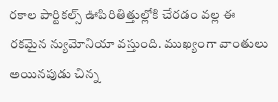రకాల పార్టికల్స్ ఊపిరితిత్తుల్లోకి చేరడం వల్ల ఈ రకమైన న్యుమోనియా వస్తుంది. ముఖ్యంగా వాంతులు అయినపుడు చిన్న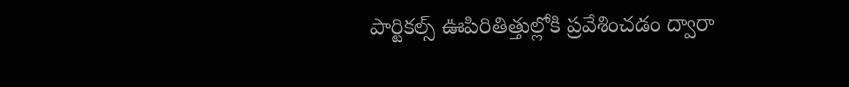పార్టికల్స్ ఊపిరితిత్తుల్లోకి ప్రవేశించడం ద్వారా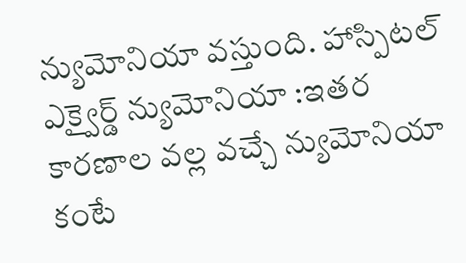న్యుమోనియా వస్తుంది. హాస్పిటల్ ఎక్వైర్డ్ న్యుమోనియా :ఇతర కారణాల వల్ల వచ్చే న్యుమోనియా కంటే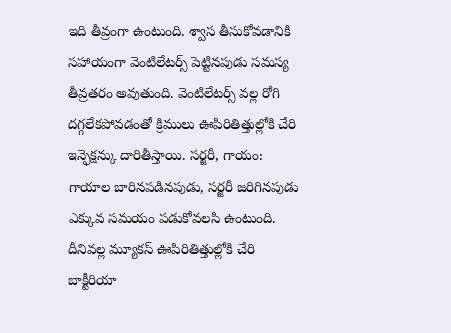ఇది తీవ్రంగా ఉంటుంది. శ్వాస తీసుకోవడానికి సహాయంగా వెంటిలేటర్స్ పెట్టినపుడు సమస్య తీవ్రతరం అవుతుంది. వెంటిలేటర్స్ వల్ల రోగి దగ్గలేకపోవడంతో క్రిములు ఊపిరితిత్తుల్లోకి చేరి ఇన్ఫెక్షన్కు దారితీస్తాయి. సర్జరీ, గాయం: గాయాల బారినపడినపుడు, సర్జరీ జరిగినపుడు ఎక్కువ సమయం పడుకోవలసి ఉంటుంది. దీనివల్ల మ్యూకస్ ఊపిరితిత్తుల్లోకి చేరి బాక్టీరియా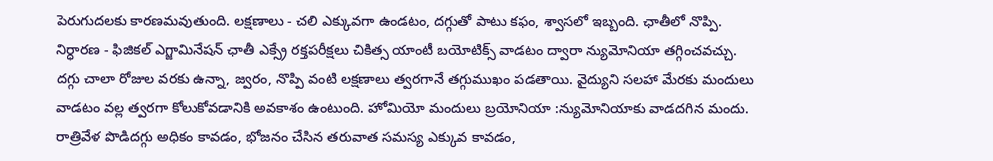పెరుగుదలకు కారణమవుతుంది. లక్షణాలు - చలి ఎక్కువగా ఉండటం, దగ్గుతో పాటు కఫం, శ్వాసలో ఇబ్బంది. ఛాతీలో నొప్పి. నిర్ధారణ - ఫిజికల్ ఎగ్జామినేషన్ ఛాతీ ఎక్స్రే రక్తపరీక్షలు చికిత్స యాంటీ బయోటిక్స్ వాడటం ద్వారా న్యుమోనియా తగ్గించవచ్చు. దగ్గు చాలా రోజుల వరకు ఉన్నా, జ్వరం, నొప్పి వంటి లక్షణాలు త్వరగానే తగ్గుముఖం పడతాయి. వైద్యుని సలహా మేరకు మందులు వాడటం వల్ల త్వరగా కోలుకోవడానికి అవకాశం ఉంటుంది. హోమియో మందులు బ్రయోనియా :న్యుమోనియాకు వాడదగిన మందు. రాత్రివేళ పొడిదగ్గు అధికం కావడం, భోజనం చేసిన తరువాత సమస్య ఎక్కువ కావడం,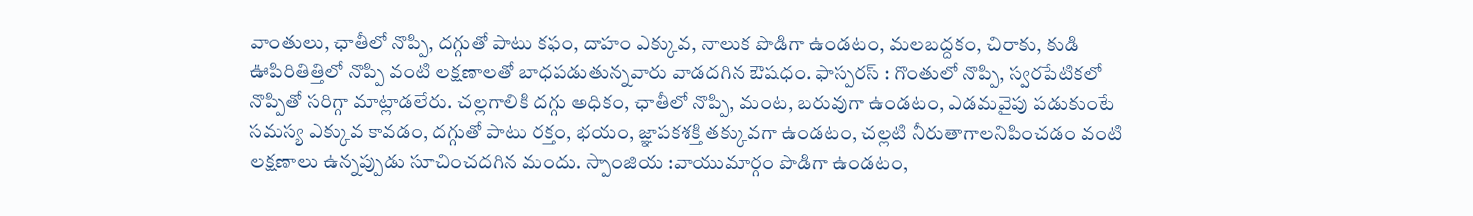వాంతులు, ఛాతీలో నొప్పి, దగ్గుతో పాటు కఫం, దాహం ఎక్కువ, నాలుక పొడిగా ఉండటం, మలబద్దకం, చిరాకు, కుడి ఊపిరితిత్తిలో నొప్పి వంటి లక్షణాలతో బాధపడుతున్నవారు వాడదగిన ఔషధం. ఫాస్పరస్ : గొంతులో నొప్పి, స్వరపేటికలో నొప్పితో సరిగ్గా మాట్లాడలేరు. చల్లగాలికి దగ్గు అధికం, ఛాతీలో నొప్పి, మంట, బరువుగా ఉండటం, ఎడమవైపు పడుకుంటే సమస్య ఎక్కువ కావడం, దగ్గుతో పాటు రక్తం, భయం, జ్ఞాపకశక్తి తక్కువగా ఉండటం, చల్లటి నీరుతాగాలనిపించడం వంటి లక్షణాలు ఉన్నప్పుడు సూచించదగిన మందు. స్పాంజియ :వాయుమార్గం పొడిగా ఉండటం,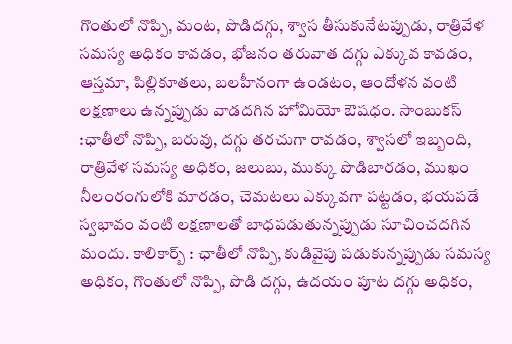గొంతులో నొప్పి, మంట, పొడిదగ్గు, శ్వాస తీసుకునేటప్పుడు, రాత్రివేళ సమస్య అధికం కావడం, భోజనం తరువాత దగ్గు ఎక్కువ కావడం, ఆస్తమా, పిల్లికూతలు, బలహీనంగా ఉండటం, ఆందోళన వంటి లక్షణాలు ఉన్నప్పుడు వాడదగిన హోమియో ఔషధం. సాంబుకస్ :ఛాతీలో నొప్పి, బరువు, దగ్గు తరచుగా రావడం, శ్వాసలో ఇబ్బంది, రాత్రివేళ సమస్య అధికం, జలుబు, ముక్కు పొడిబారడం, ముఖం నీలంరంగులోకి మారడం, చెమటలు ఎక్కువగా పట్టడం, భయపడే స్వభావం వంటి లక్షణాలతో బాధపడుతున్నప్పుడు సూచించదగిన మందు. కాలికార్బ్ : ఛాతీలో నొప్పి, కుడివైపు పడుకున్నప్పుడు సమస్య అధికం, గొంతులో నొప్పి, పొడి దగ్గు, ఉదయం పూట దగ్గు అధికం,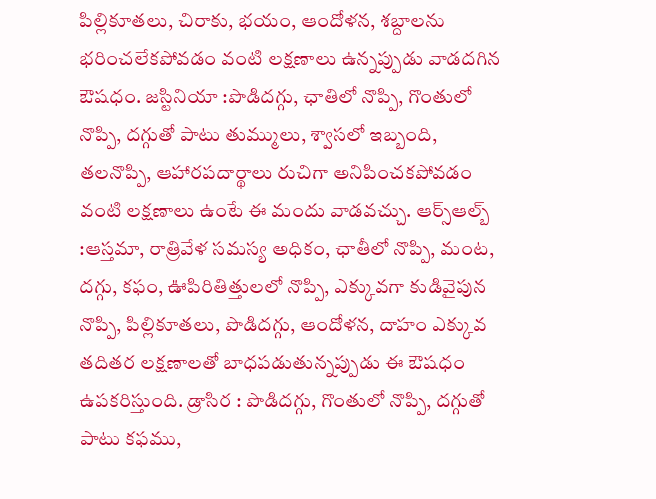పిల్లికూతలు, చిరాకు, భయం, ఆందోళన, శబ్దాలను భరించలేకపోవడం వంటి లక్షణాలు ఉన్నప్పుడు వాడదగిన ఔషధం. జస్టినియా :పొడిదగ్గు, ఛాతిలో నొప్పి, గొంతులో నొప్పి, దగ్గుతో పాటు తుమ్ములు, శ్వాసలో ఇబ్బంది, తలనొప్పి, ఆహారపదార్థాలు రుచిగా అనిపించకపోవడం వంటి లక్షణాలు ఉంటే ఈ మందు వాడవచ్చు. ఆర్స్ఆల్బ్ :ఆస్తమా, రాత్రివేళ సమస్య అధికం, ఛాతీలో నొప్పి, మంట, దగ్గు, కఫం, ఊపిరితిత్తులలో నొప్పి, ఎక్కువగా కుడివైపున నొప్పి, పిల్లికూతలు, పొడిదగ్గు, ఆందోళన, దాహం ఎక్కువ తదితర లక్షణాలతో బాధపడుతున్నప్పుడు ఈ ఔషధం ఉపకరిస్తుంది. డ్రాసిర : పొడిదగ్గు, గొంతులో నొప్పి, దగ్గుతో పాటు కఫము,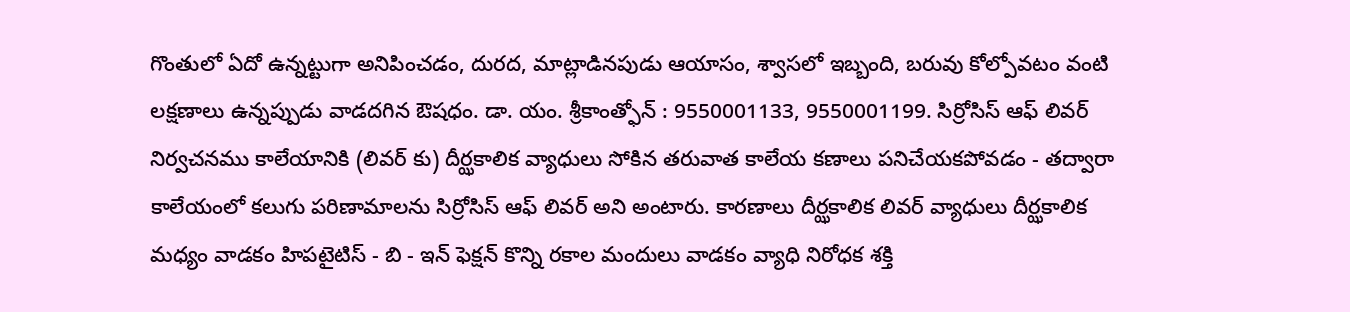గొంతులో ఏదో ఉన్నట్టుగా అనిపించడం, దురద, మాట్లాడినపుడు ఆయాసం, శ్వాసలో ఇబ్బంది, బరువు కోల్పోవటం వంటి లక్షణాలు ఉన్నప్పుడు వాడదగిన ఔషధం. డా. యం. శ్రీకాంత్ఫోన్ : 9550001133, 9550001199. సిర్రోసిస్ ఆఫ్ లివర్ నిర్వచనము కాలేయానికి (లివర్ కు) దీర్ఝకాలిక వ్యాధులు సోకిన తరువాత కాలేయ కణాలు పనిచేయకపోవడం - తద్వారా కాలేయంలో కలుగు పరిణామాలను సిర్రోసిస్ ఆఫ్ లివర్ అని అంటారు. కారణాలు దీర్ఝకాలిక లివర్ వ్యాధులు దీర్ఝకాలిక మధ్యం వాడకం హిపటైటిస్ - బి - ఇన్ ఫెక్షన్ కొన్ని రకాల మందులు వాడకం వ్యాధి నిరోధక శక్తి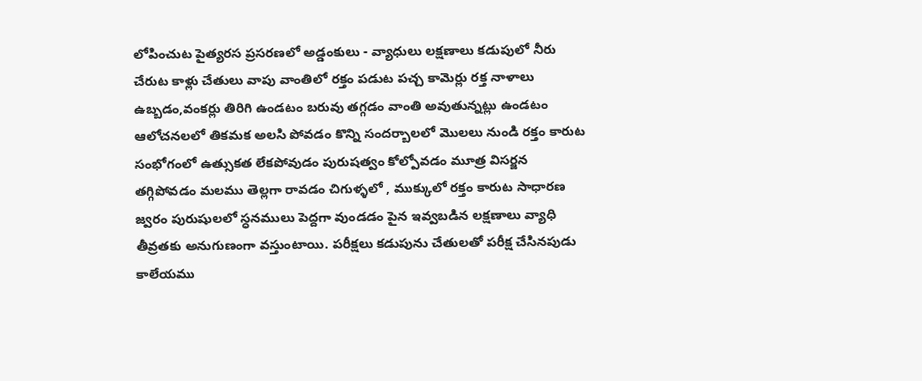లోపించుట పైత్యరస ప్రసరణలో అడ్డంకులు - వ్యాధులు లక్షణాలు కడుపులో నీరు చేరుట కాళ్లు చేతులు వాపు వాంతిలో రక్తం పడుట పచ్చ కామెర్లు రక్త నాళాలు ఉబ్బడం,వంకర్లు తిరిగి ఉండటం బరువు తగ్గడం వాంతి అవుతున్నట్లు ఉండటం ఆలోచనలలో తికమక అలసి పోవడం కొన్ని సందర్బాలలో మొలలు నుండి రక్తం కారుట సంభోగంలో ఉత్సుకత లేకపోవుడం పురుషత్వం కోల్పోవడం మూత్ర విసర్జన తగ్గిపోవడం మలము తెల్లగా రావడం చిగుళ్ళలో , ముక్కులో రక్తం కారుట సాధారణ జ్వరం పురుషులలో స్ధనములు పెద్దగా వుండడం పైన ఇవ్వబడిన లక్షణాలు వ్యాధి తీవ్రతకు అనుగుణంగా వస్తుంటాయి. పరీక్షలు కడుపును చేతులతో పరీక్ష చేసినపుడు కాలేయము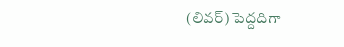(లివర్) పెద్దదిగా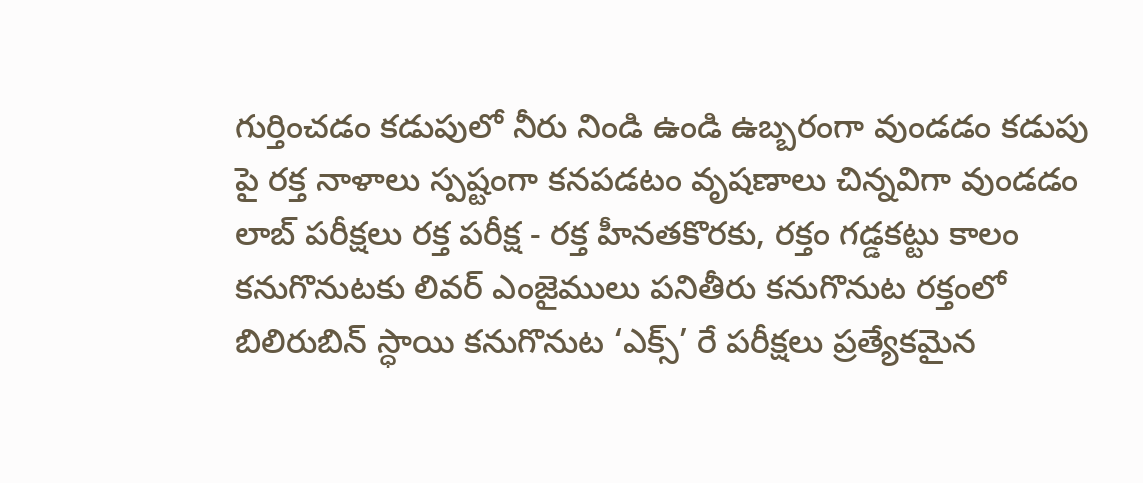గుర్తించడం కడుపులో నీరు నిండి ఉండి ఉబ్బరంగా వుండడం కడుపు పై రక్త నాళాలు స్పష్టంగా కనపడటం వృషణాలు చిన్నవిగా వుండడం లాబ్ పరీక్షలు రక్త పరీక్ష - రక్త హీనతకొరకు, రక్తం గడ్డకట్టు కాలం కనుగొనుటకు లివర్ ఎంజైములు పనితీరు కనుగొనుట రక్తంలో బిలిరుబిన్ స్ధాయి కనుగొనుట ‘ఎక్స్’ రే పరీక్షలు ప్రత్యేకమైన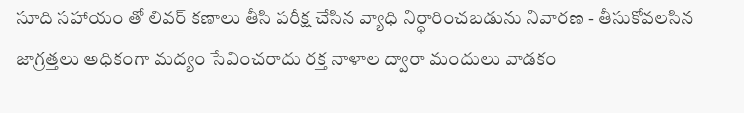సూది సహాయం తో లివర్ కణాలు తీసి పరీక్ష చేసిన వ్యాధి నిర్ధారించబడును నివారణ - తీసుకోవలసిన జాగ్రత్తలు అధికంగా మద్యం సేవించరాదు రక్త నాళాల ద్వారా మందులు వాడకం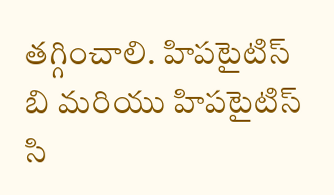తగ్గించాలి. హిపటైటిస్ బి మరియు హిపటైటిస్ సి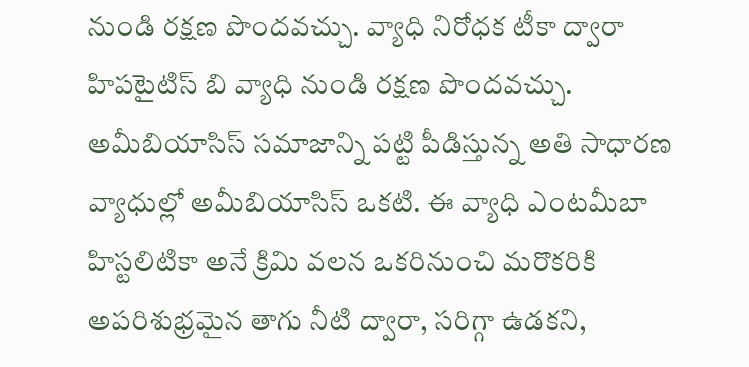నుండి రక్షణ పొందవచ్చు. వ్యాధి నిరోధక టీకా ద్వారా హిపటైటిస్ బి వ్యాధి నుండి రక్షణ పొందవచ్చు. అమీబియాసిస్ సమాజాన్ని పట్టి పీడిస్తున్న అతి సాధారణ వ్యాధుల్లో అమీబియాసిస్ ఒకటి. ఈ వ్యాధి ఎంటమీబా హిస్టలిటికా అనే క్రిమి వలన ఒకరినుంచి మరొకరికి అపరిశుభ్రమైన తాగు నీటి ద్వారా, సరిగ్గా ఉడకని,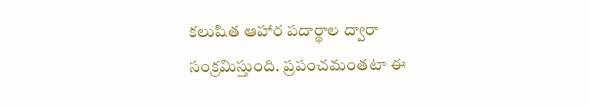కలుషిత ఆహార పదార్థాల ద్వారా సంక్రమిస్తుంది. ప్రపంచమంతటా ఈ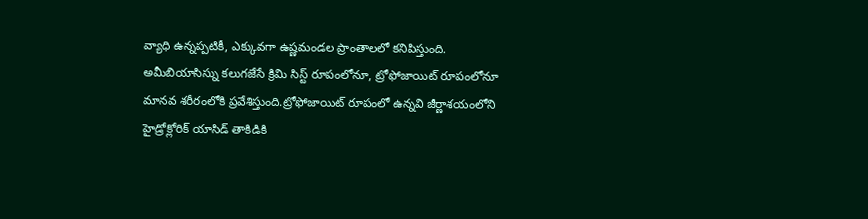వ్యాధి ఉన్నప్పటికీ, ఎక్కువగా ఉష్ణమండల ప్రాంతాలలో కనిపిస్తుంది. అమీబియాసిస్ను కలుగజేసే క్రిమి సిస్ట్ రూపంలోనూ, ట్రోఫోజాయిట్ రూపంలోనూ మానవ శరీరంలోకి ప్రవేశిస్తుంది.ట్రోఫోజాయిట్ రూపంలో ఉన్నవి జీర్ణాశయంలోని హైడ్రోక్లోరిక్ యాసిడ్ తాకిడికి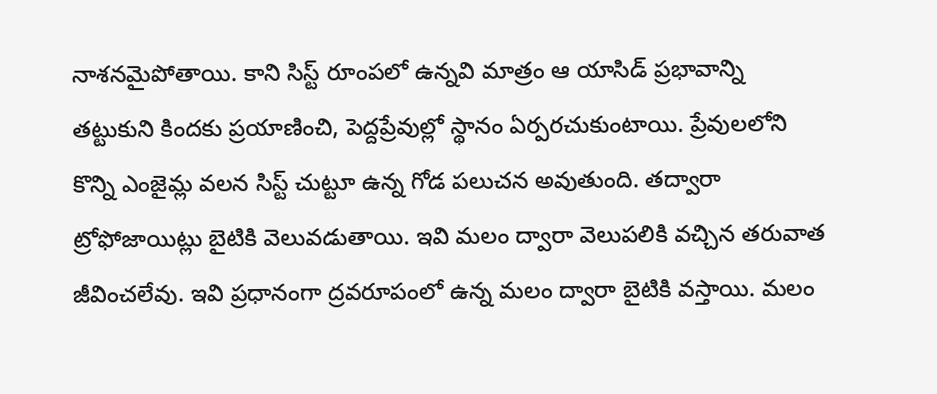నాశనమైపోతాయి. కాని సిస్ట్ రూంపలో ఉన్నవి మాత్రం ఆ యాసిడ్ ప్రభావాన్ని తట్టుకుని కిందకు ప్రయాణించి, పెద్దప్రేవుల్లో స్థానం ఏర్పరచుకుంటాయి. ప్రేవులలోని కొన్ని ఎంజైమ్ల వలన సిస్ట్ చుట్టూ ఉన్న గోడ పలుచన అవుతుంది. తద్వారా ట్రోఫోజాయిట్లు బైటికి వెలువడుతాయి. ఇవి మలం ద్వారా వెలుపలికి వచ్చిన తరువాత జీవించలేవు. ఇవి ప్రధానంగా ద్రవరూపంలో ఉన్న మలం ద్వారా బైటికి వస్తాయి. మలం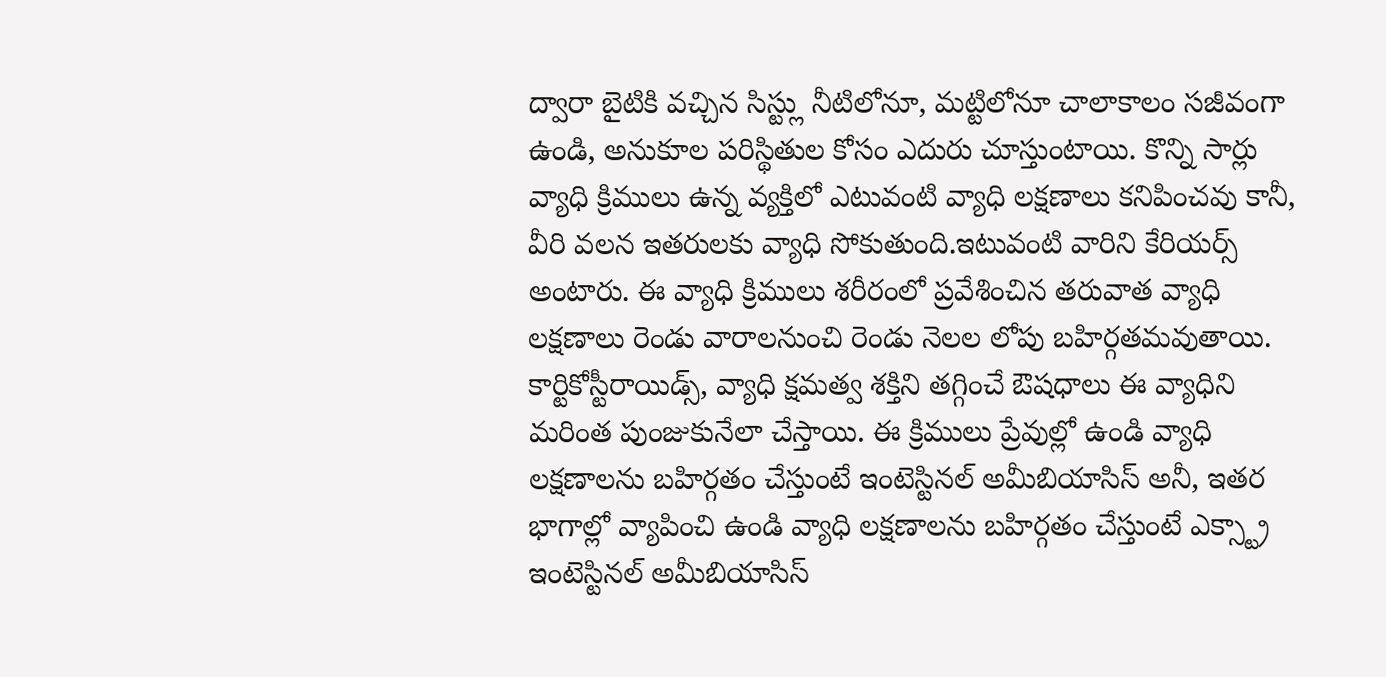ద్వారా బైటికి వచ్చిన సిస్ట్లు నీటిలోనూ, మట్టిలోనూ చాలాకాలం సజీవంగా ఉండి, అనుకూల పరిస్థితుల కోసం ఎదురు చూస్తుంటాయి. కొన్ని సార్లు వ్యాధి క్రిములు ఉన్న వ్యక్తిలో ఎటువంటి వ్యాధి లక్షణాలు కనిపించవు కానీ, వీరి వలన ఇతరులకు వ్యాధి సోకుతుంది.ఇటువంటి వారిని కేరియర్స్ అంటారు. ఈ వ్యాధి క్రిములు శరీరంలో ప్రవేశించిన తరువాత వ్యాధి లక్షణాలు రెండు వారాలనుంచి రెండు నెలల లోపు బహిర్గతమవుతాయి. కార్టికోస్టీరాయిడ్స్, వ్యాధి క్షమత్వ శక్తిని తగ్గించే ఔషధాలు ఈ వ్యాధిని మరింత పుంజుకునేలా చేస్తాయి. ఈ క్రిములు ప్రేవుల్లో ఉండి వ్యాధి లక్షణాలను బహిర్గతం చేస్తుంటే ఇంటెస్టినల్ అమీబియాసిస్ అనీ, ఇతర భాగాల్లో వ్యాపించి ఉండి వ్యాధి లక్షణాలను బహిర్గతం చేస్తుంటే ఎక్స్ట్రా ఇంటెస్టినల్ అమీబియాసిస్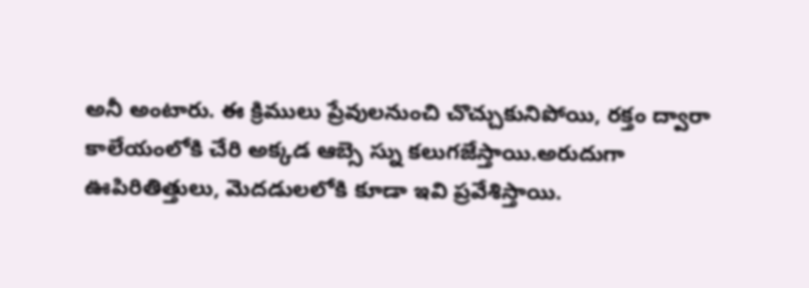అనీ అంటారు. ఈ క్రిములు ప్రేవులనుంచి చొచ్చుకునిపోయి, రక్తం ద్వారా కాలేయంలోకి చేరి అక్కడ ఆబ్సె స్ను కలుగజేస్తాయి.అరుదుగా ఊపిరితిత్తులు, మెదడులలోకి కూడా ఇవి ప్రవేశిస్తాయి.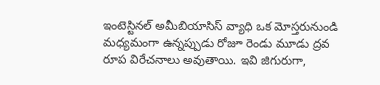ఇంటెస్టినల్ అమీబియాసిస్ వ్యాధి ఒక మోస్తరునుండి మధ్యమంగా ఉన్నప్పుడు రోజూ రెండు మూడు ద్రవ రూప విరేచనాలు అవుతాయి. ఇవి జిగురుగా,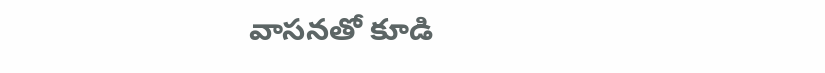వాసనతో కూడి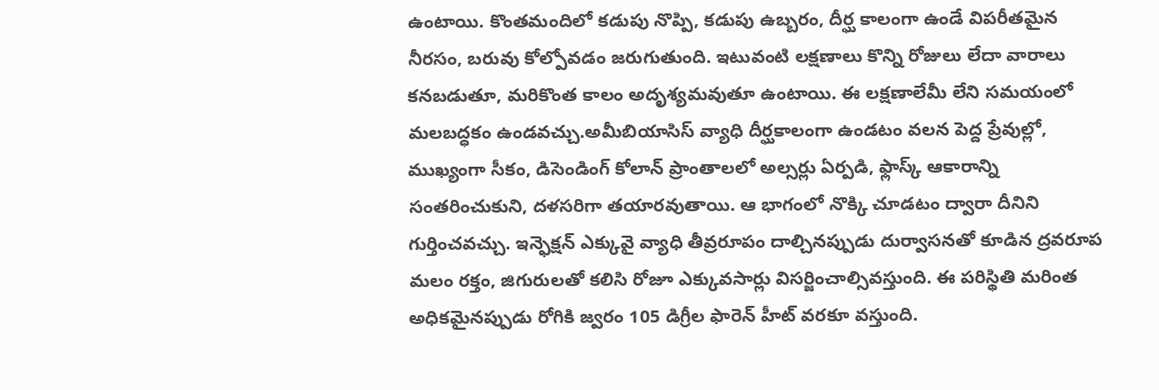ఉంటాయి. కొంతమందిలో కడుపు నొప్పి, కడుపు ఉబ్బరం, దీర్ఘ కాలంగా ఉండే విపరీతమైన నీరసం, బరువు కోల్పోవడం జరుగుతుంది. ఇటువంటి లక్షణాలు కొన్ని రోజులు లేదా వారాలు కనబడుతూ, మరికొంత కాలం అదృశ్యమవుతూ ఉంటాయి. ఈ లక్షణాలేమీ లేని సమయంలో మలబద్ధకం ఉండవచ్చు.అమీబియాసిస్ వ్యాధి దీర్ఘకాలంగా ఉండటం వలన పెద్ద ప్రేవుల్లో, ముఖ్యంగా సీకం, డిసెండింగ్ కోలాన్ ప్రాంతాలలో అల్సర్లు ఏర్పడి, ఫ్లాస్క్ ఆకారాన్ని సంతరించుకుని, దళసరిగా తయారవుతాయి. ఆ భాగంలో నొక్కి చూడటం ద్వారా దీనిని గుర్తించవచ్చు. ఇన్ఫెక్షన్ ఎక్కువై వ్యాధి తీవ్రరూపం దాల్చినప్పుడు దుర్వాసనతో కూడిన ద్రవరూప మలం రక్తం, జిగురులతో కలిసి రోజూ ఎక్కువసార్లు విసర్జించాల్సివస్తుంది. ఈ పరిస్థితి మరింత అధికమైనప్పుడు రోగికి జ్వరం 105 డిగ్రీల ఫారెన్ హీట్ వరకూ వస్తుంది.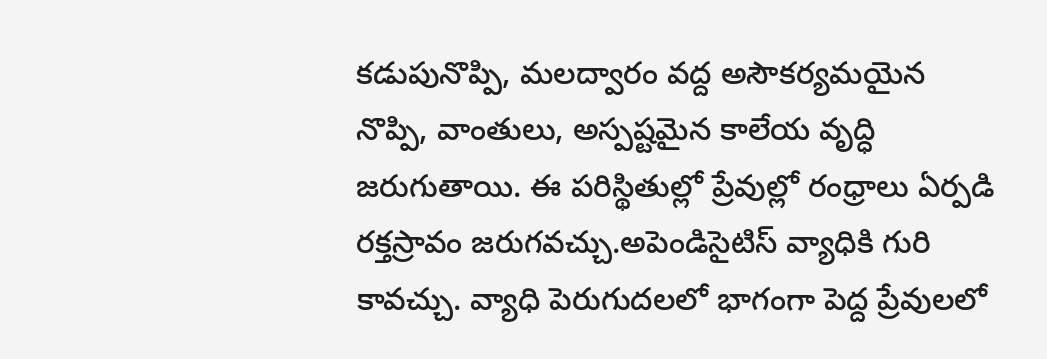కడుపునొప్పి, మలద్వారం వద్ద అసౌకర్యమయైన నొప్పి, వాంతులు, అస్పష్టమైన కాలేయ వృద్ధి జరుగుతాయి. ఈ పరిస్థితుల్లో ప్రేవుల్లో రంధ్రాలు ఏర్పడి రక్తస్రావం జరుగవచ్చు.అపెండిసైటిస్ వ్యాధికి గురి కావచ్చు. వ్యాధి పెరుగుదలలో భాగంగా పెద్ద ప్రేవులలో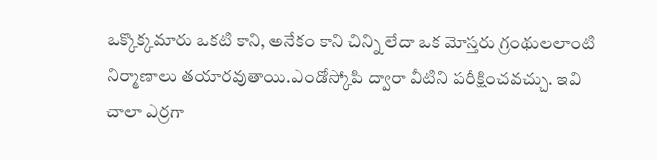ఒక్కొక్కమారు ఒకటి కాని, అనేకం కాని చిన్ని లేదా ఒక మోస్తరు గ్రంథులలాంటి నిర్మాణాలు తయారవుతాయి.ఎండోస్కోపి ద్వారా వీటిని పరీక్షించవచ్చు. ఇవి చాలా ఎర్రగా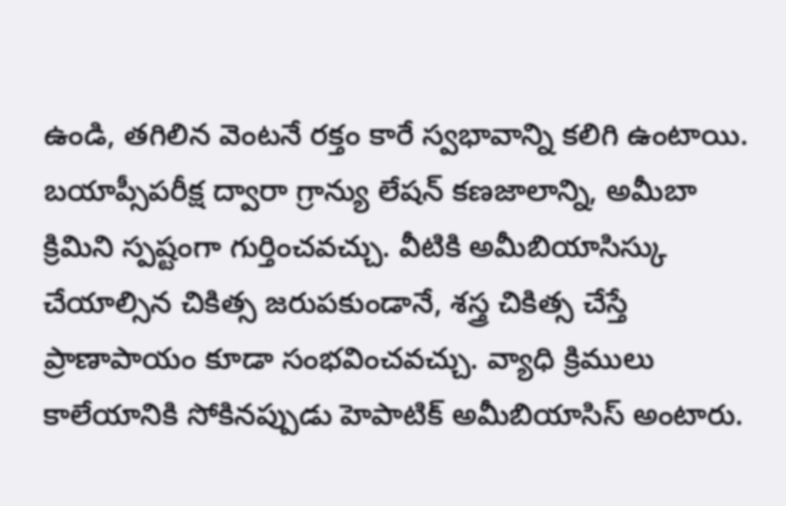ఉండి, తగిలిన వెంటనే రక్తం కారే స్వభావాన్ని కలిగి ఉంటాయి. బయాప్సీపరీక్ష ద్వారా గ్రాన్యు లేషన్ కణజాలాన్ని, అమీబా క్రిమిని స్పష్టంగా గుర్తించవచ్చు. వీటికి అమీబియాసిస్కు చేయాల్సిన చికిత్స జరుపకుండానే, శస్త్ర చికిత్స చేస్తే ప్రాణాపాయం కూడా సంభవించవచ్చు. వ్యాధి క్రిములు కాలేయానికి సోకినప్పుడు హెపాటిక్ అమీబియాసిస్ అంటారు.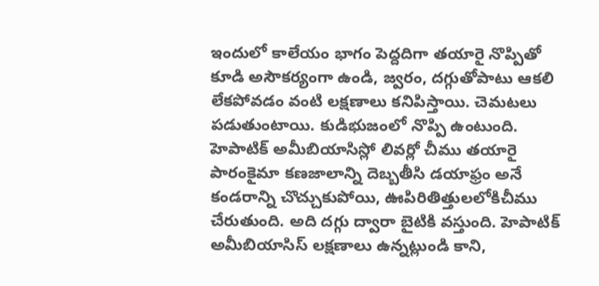ఇందులో కాలేయం భాగం పెద్దదిగా తయారై నొప్పితో కూడి అసౌకర్యంగా ఉండి, జ్వరం, దగ్గుతోపాటు ఆకలి లేకపోవడం వంటి లక్షణాలు కనిపిస్తాయి. చెమటలు పడుతుంటాయి. కుడిభుజంలో నొప్పి ఉంటుంది. హెపాటిక్ అమీబియాసిస్లో లివర్లో చీము తయారై పారంకైమా కణజాలాన్ని దెబ్బతీసి డయాఫ్రం అనే కండరాన్ని చొచ్చుకుపోయి, ఊపిరితిత్తులలోకిచీము చేరుతుంది. అది దగ్గు ద్వారా బైటికి వస్తుంది. హెపాటిక్ అమీబియాసిస్ లక్షణాలు ఉన్నట్లుండి కాని,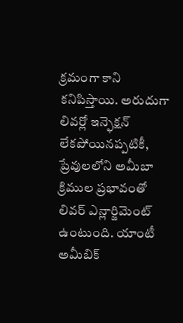క్రమంగా కాని కనిపిస్తాయి. అరుదుగా లివర్లో ఇన్ఫెక్షన్ లేకపోయినప్పటికీ, ప్రేవులలోని అమీబా క్రిముల ప్రభావంతో లివర్ ఎన్లార్జిమెంట్ ఉంటుంది. యాంటీ అమీబిక్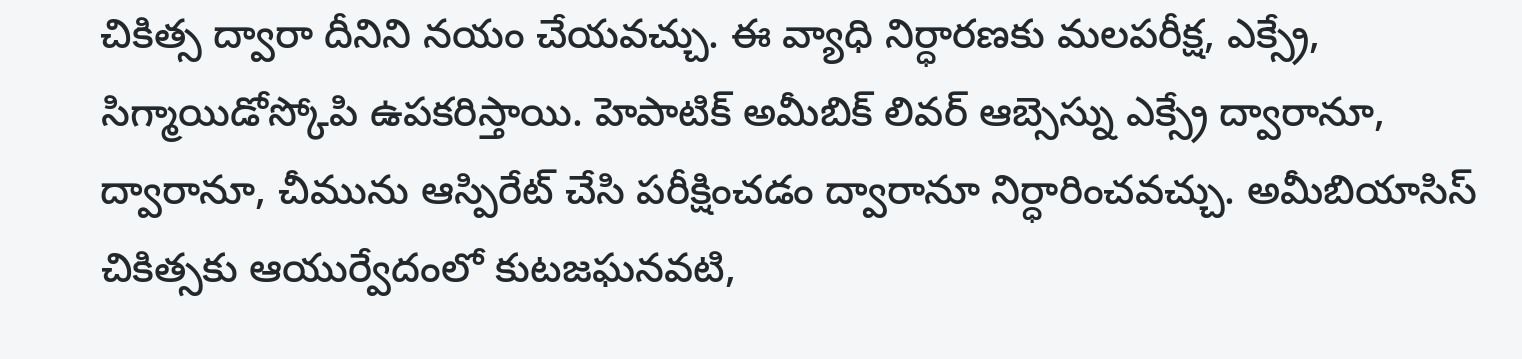చికిత్స ద్వారా దీనిని నయం చేయవచ్చు. ఈ వ్యాధి నిర్ధారణకు మలపరీక్ష, ఎక్స్రే, సిగ్మాయిడోస్కోపి ఉపకరిస్తాయి. హెపాటిక్ అమీబిక్ లివర్ ఆబ్సెస్ను ఎక్స్రే ద్వారానూ, ద్వారానూ, చీమును ఆస్పిరేట్ చేసి పరీక్షించడం ద్వారానూ నిర్ధారించవచ్చు. అమీబియాసిస్ చికిత్సకు ఆయుర్వేదంలో కుటజఘనవటి,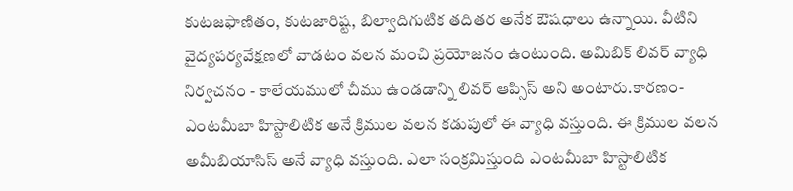కుటజఫాణితం, కుటజారిష్ట, బిల్వాదిగుటిక తదితర అనేక ఔషధాలు ఉన్నాయి. వీటిని వైద్యపర్యవేక్షణలో వాడటం వలన మంచి ప్రయోజనం ఉంటుంది. అమిబిక్ లివర్ వ్యాధి నిర్వచనం - కాలేయములో చీము ఉండడాన్ని లివర్ ఆప్సిస్ అని అంటారు.కారణం- ఎంటమీబా హిస్టాలిటిక అనే క్రిముల వలన కడుపులో ఈ వ్యాధి వస్తుంది. ఈ క్రిముల వలన అమీబియాసిస్ అనే వ్యాధి వస్తుంది. ఎలా సంక్రమిస్తుంది ఎంటమీబా హిస్టాలిటిక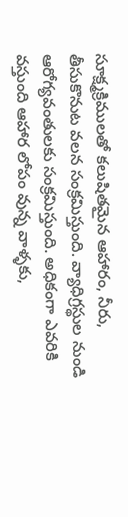సూక్ష్మక్రిములతో కలుషితమైన ఆహారం, నీరు, తీసుకొనుట వలన సంక్రమిస్తుంది. వ్యాధిగ్రస్థుల నుండి ఆరోగ్యవంతులకు సంక్రమిస్తుంది. అధికంగా ఎవరికి వస్తుంది ఆహార లోపం వున్న వాళ్ళకు,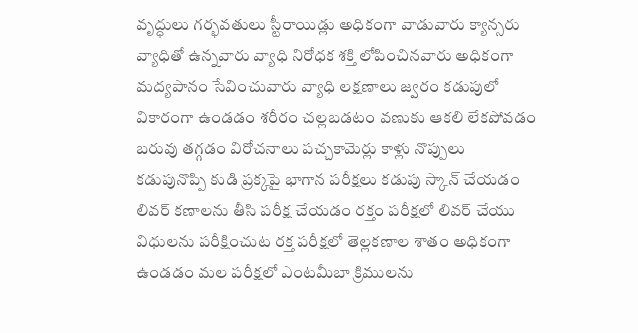వృద్ధులు గర్భవతులు స్టీరాయిడ్లు అధికంగా వాడువారు క్యాన్సరు వ్యాధితో ఉన్నవారు వ్యాధి నిరోధక శక్తి లోపించినవారు అధికంగా మద్యపానం సేవించువారు వ్యాధి లక్షణాలు జ్వరం కడుపులో వికారంగా ఉండడం శరీరం చల్లబడటం వణుకు ఆకలి లేకపోవడం బరువు తగ్గడం విరోచనాలు పచ్చకామెర్లు కాళ్లు నొప్పులు కడుపునొప్పి కుడి ప్రక్కపై భాగాన పరీక్షలు కడుపు స్కాన్ చేయడం లివర్ కణాలను తీసి పరీక్ష చేయడం రక్తం పరీక్షలో లివర్ చేయు విధులను పరీక్షించుట రక్త పరీక్షలో తెల్లకణాల శాతం అధికంగా ఉండడం మల పరీక్షలో ఎంటమీబా క్రిములను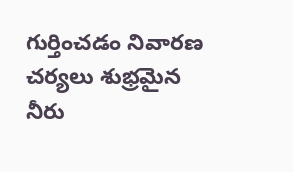గుర్తించడం నివారణ చర్యలు శుభ్రమైన నీరు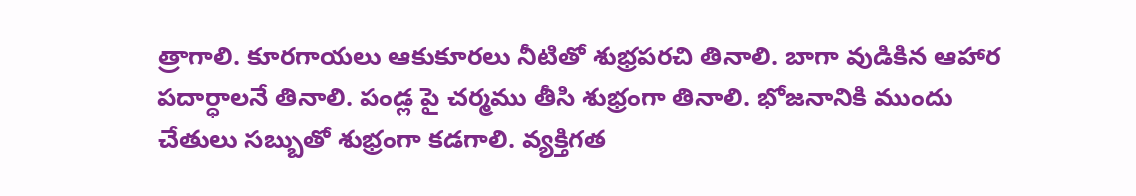త్రాగాలి. కూరగాయలు ఆకుకూరలు నీటితో శుభ్రపరచి తినాలి. బాగా వుడికిన ఆహార పదార్ధాలనే తినాలి. పండ్ల పై చర్మము తీసి శుభ్రంగా తినాలి. భోజనానికి ముందు చేతులు సబ్బుతో శుభ్రంగా కడగాలి. వ్యక్తిగత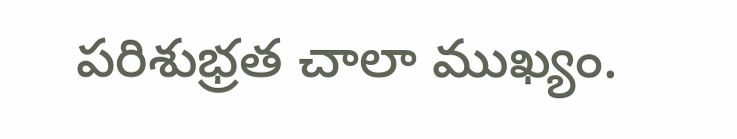పరిశుభ్రత చాలా ముఖ్యం.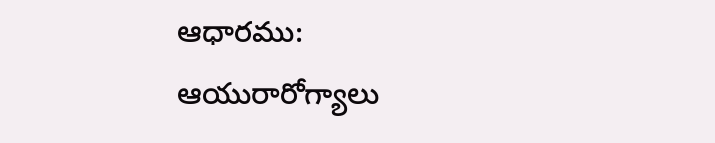ఆధారము: ఆయురారోగ్యాలు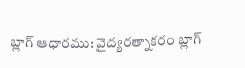బ్లాగ్ ఆధారము: వైద్యరత్నాకరం బ్లాగ్